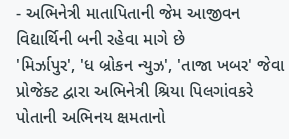- અભિનેત્રી માતાપિતાની જેમ આજીવન વિદ્યાર્થિની બની રહેવા માગે છે
'મિર્ઝાપુર', 'ધ બ્રોકન ન્યુઝ', 'તાજા ખબર' જેવા પ્રોજેક્ટ દ્વારા અભિનેત્રી શ્રિયા પિલગાંવકરે પોતાની અભિનય ક્ષમતાનો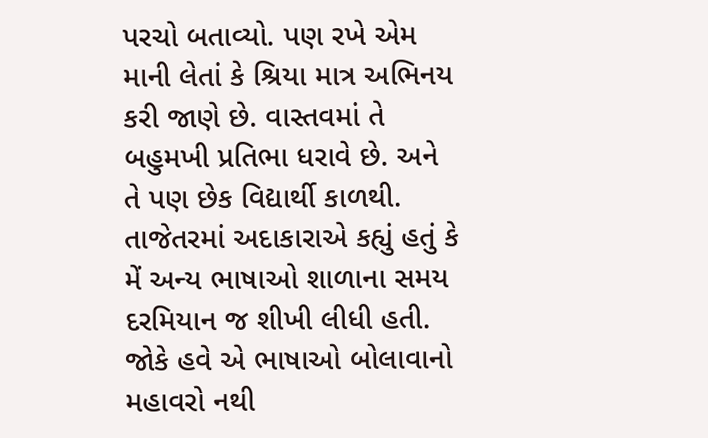પરચો બતાવ્યો. પણ રખે એમ માની લેતાં કે શ્રિયા માત્ર અભિનય કરી જાણે છે. વાસ્તવમાં તે બહુમખી પ્રતિભા ધરાવે છે. અને તે પણ છેક વિદ્યાર્થી કાળથી.
તાજેતરમાં અદાકારાએ કહ્યું હતું કે મેં અન્ય ભાષાઓ શાળાના સમય દરમિયાન જ શીખી લીધી હતી. જોકે હવે એ ભાષાઓ બોલાવાનો મહાવરો નથી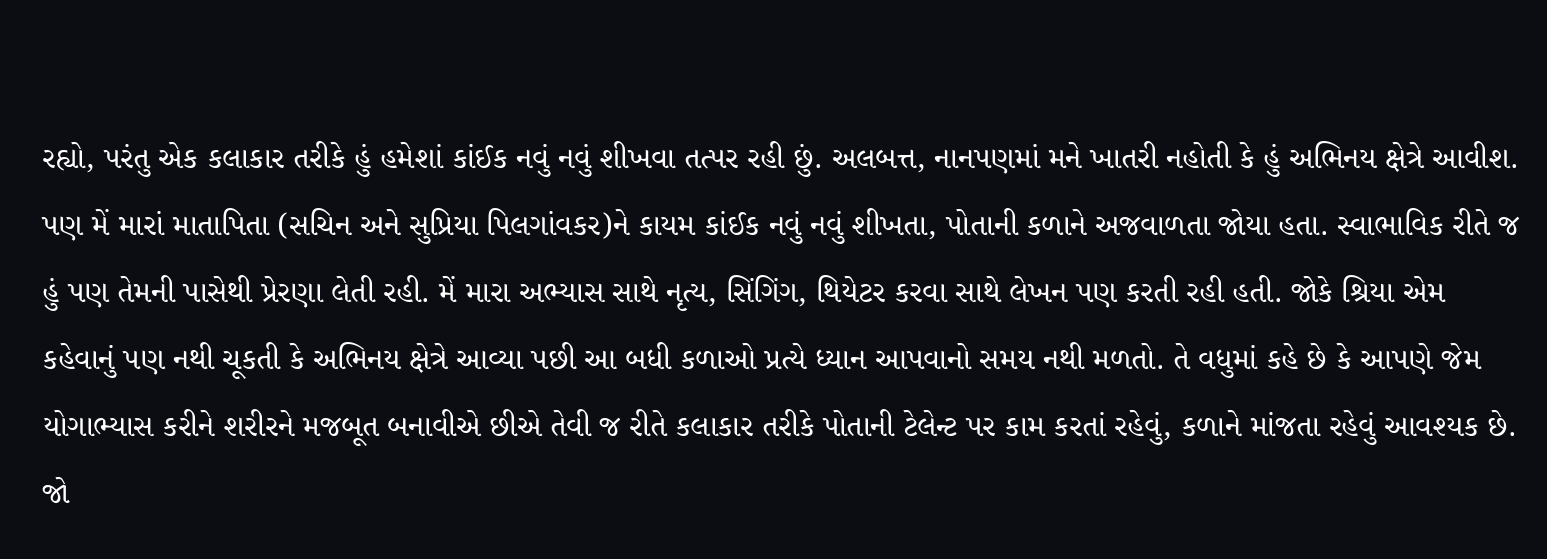રહ્યો, પરંતુ એક કલાકાર તરીકે હું હમેશાં કાંઈક નવું નવું શીખવા તત્પર રહી છું. અલબત્ત, નાનપણમાં મને ખાતરી નહોતી કે હું અભિનય ક્ષેત્રે આવીશ. પણ મેં મારાં માતાપિતા (સચિન અને સુપ્રિયા પિલગાંવકર)ને કાયમ કાંઈક નવું નવું શીખતા, પોતાની કળાને અજવાળતા જોયા હતા. સ્વાભાવિક રીતે જ હું પણ તેમની પાસેથી પ્રેરણા લેતી રહી. મેં મારા અભ્યાસ સાથે નૃત્ય, સિંગિંગ, થિયેટર કરવા સાથે લેખન પણ કરતી રહી હતી. જોકે શ્રિયા એમ કહેવાનું પણ નથી ચૂકતી કે અભિનય ક્ષેત્રે આવ્યા પછી આ બધી કળાઓ પ્રત્યે ધ્યાન આપવાનો સમય નથી મળતો. તે વધુમાં કહે છે કે આપણે જેમ યોગાભ્યાસ કરીને શરીરને મજબૂત બનાવીએ છીએ તેવી જ રીતે કલાકાર તરીકે પોતાની ટેલેન્ટ પર કામ કરતાં રહેવું, કળાને માંજતા રહેવું આવશ્યક છે. જો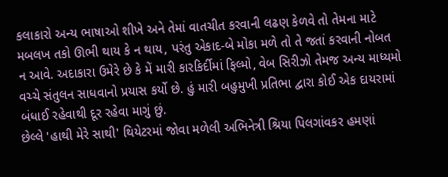કલાકારો અન્ય ભાષાઓ શીખે અને તેમાં વાતચીત કરવાની લઢણ કેળવે તો તેમના માટે મબલખ તકો ઊભી થાય કે ન થાય, પરંતુ એકાદ-બે મોકા મળે તો તે જતાં કરવાની નોબત ન આવે. અદાકારા ઉમેરે છે કે મેં મારી કારકિર્દીમાં ફિલ્મો, વેબ સિરીઝો તેમજ અન્ય માધ્યમો વચ્ચે સંતુલન સાધવાનો પ્રયાસ કર્યો છે. હું મારી બહુમુખી પ્રતિભા દ્વારા કોઈ એક દાયરામાં બંધાઈ રહેવાથી દૂર રહેવા માગું છું.
છેલ્લે 'હાથી મેરે સાથી' થિયેટરમાં જોવા મળેલી અભિનેત્રી શ્રિયા પિલગાંવકર હમણાં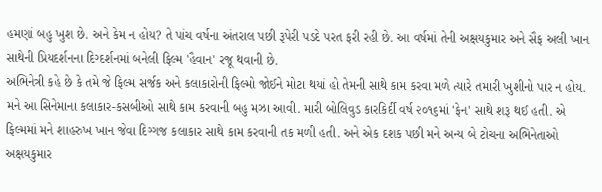હમણાં બહુ ખુશ છે. અને કેમ ન હોય? તે પાંચ વર્ષના અંતરાલ પછી રૂપેરી પડદે પરત ફરી રહી છે. આ વર્ષમાં તેની અક્ષયકુમાર અને સૈફ અલી ખાન સાથેની પ્રિયદર્શનના દિગ્દર્શનમાં બનેલી ફિલ્મ 'હૈવાન' રજૂ થવાની છે.
અભિનેત્રી કહે છે કે તમે જે ફિલ્મ સર્જક અને કલાકારોની ફિલ્મો જોઈને મોટા થયાં હો તેમની સાથે કામ કરવા મળે ત્યારે તમારી ખુશીનો પાર ન હોય. મને આ સિનેમાના કલાકાર-કસબીઓ સાથે કામ કરવાની બહુ મઝા આવી. મારી બોલિવુડ કારકિર્દી વર્ષ ૨૦૧૬માં 'ફેન' સાથે શરૂ થઈ હતી. એ ફિલ્મમાં મને શાહરુખ ખાન જેવા દિગ્ગજ કલાકાર સાથે કામ કરવાની તક મળી હતી. અને એક દશક પછી મને અન્ય બે ટોચના અભિનેતાઓ અક્ષયકુમાર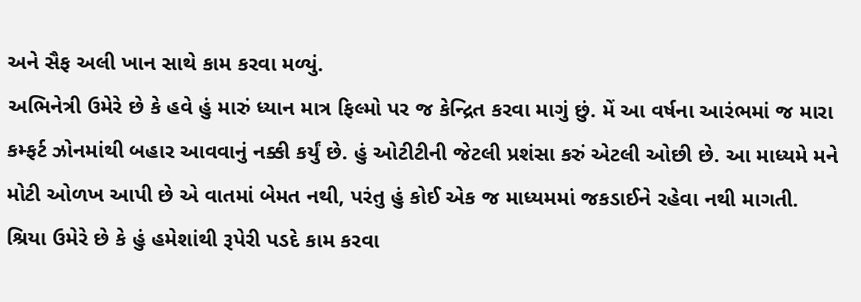અને સૈફ અલી ખાન સાથે કામ કરવા મળ્યું.
અભિનેત્રી ઉમેરે છે કે હવે હું મારું ધ્યાન માત્ર ફિલ્મો પર જ કેન્દ્રિત કરવા માગું છું. મેં આ વર્ષના આરંભમાં જ મારા કમ્ફર્ટ ઝોનમાંથી બહાર આવવાનું નક્કી કર્યું છે. હું ઓટીટીની જેટલી પ્રશંસા કરું એટલી ઓછી છે. આ માધ્યમે મને મોટી ઓળખ આપી છે એ વાતમાં બેમત નથી, પરંતુ હું કોઈ એક જ માધ્યમમાં જકડાઈને રહેવા નથી માગતી. શ્રિયા ઉમેરે છે કે હું હમેશાંથી રૂપેરી પડદે કામ કરવા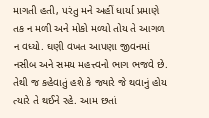માગતી હતી, પરંતુ મને અહીં ધાર્યા પ્રમાણે તક ન મળી અને મોકો મળ્યો તોય તે આગળ ન વધ્યો. ઘણી વખત આપણા જીવનમાં નસીબ અને સમય મહત્ત્વનો ભાગ ભજવે છે. તેથી જ કહેવાતું હશે કે જ્યારે જે થવાનું હોય ત્યારે તે થઈને રહે. આમ છતાં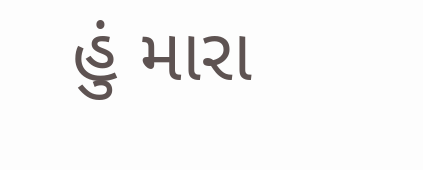હું મારા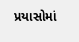પ્રયાસોમાં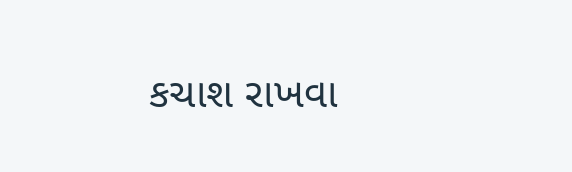કચાશ રાખવા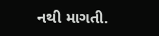નથી માગતી.